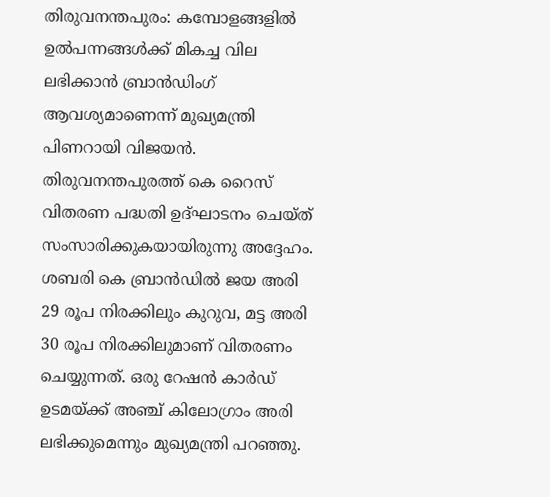തിരുവനന്തപുരം: കമ്പോളങ്ങളില്‍ ഉല്‍പന്നങ്ങള്‍ക്ക് മികച്ച വില ലഭിക്കാന്‍ ബ്രാന്‍ഡിംഗ് ആവശ്യമാണെന്ന് മുഖ്യമന്ത്രി പിണറായി വിജയന്‍. തിരുവനന്തപുരത്ത് കെ റൈസ് വിതരണ പദ്ധതി ഉദ്ഘാടനം ചെയ്ത് സംസാരിക്കുകയായിരുന്നു അദ്ദേഹം. ശബരി കെ ബ്രാന്‍ഡില്‍ ജയ അരി 29 രൂപ നിരക്കിലും കുറുവ, മട്ട അരി 30 രൂപ നിരക്കിലുമാണ് വിതരണം ചെയ്യുന്നത്. ഒരു റേഷന്‍ കാര്‍ഡ് ഉടമയ്ക്ക് അഞ്ച് കിലോഗ്രാം അരി ലഭിക്കുമെന്നും മുഖ്യമന്ത്രി പറഞ്ഞു.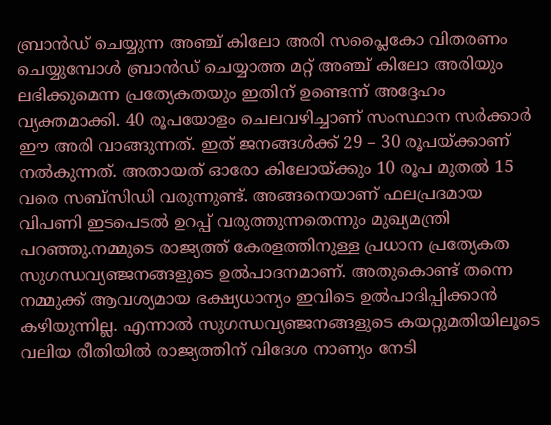ബ്രാന്‍ഡ് ചെയ്യുന്ന അഞ്ച് കിലോ അരി സപ്ലൈകോ വിതരണം ചെയ്യുമ്പോള്‍ ബ്രാന്‍ഡ് ചെയ്യാത്ത മറ്റ് അഞ്ച് കിലോ അരിയും ലഭിക്കുമെന്ന പ്രത്യേകതയും ഇതിന് ഉണ്ടെന്ന് അദ്ദേഹം വ്യക്തമാക്കി. 40 രൂപയോളം ചെലവഴിച്ചാണ് സംസ്ഥാന സര്‍ക്കാര്‍ ഈ അരി വാങ്ങുന്നത്. ഇത് ജനങ്ങള്‍ക്ക് 29 – 30 രൂപയ്ക്കാണ് നല്‍കുന്നത്. അതായത് ഓരോ കിലോയ്ക്കും 10 രൂപ മുതല്‍ 15 വരെ സബ്‌സിഡി വരുന്നുണ്ട്. അങ്ങനെയാണ് ഫലപ്രദമായ വിപണി ഇടപെടല്‍ ഉറപ്പ് വരുത്തുന്നതെന്നും മുഖ്യമന്ത്രി പറഞ്ഞു.നമ്മുടെ രാജ്യത്ത് കേരളത്തിനുള്ള പ്രധാന പ്രത്യേകത സുഗന്ധവ്യഞ്ജനങ്ങളുടെ ഉല്‍പാദനമാണ്. അതുകൊണ്ട് തന്നെ നമ്മുക്ക് ആവശ്യമായ ഭക്ഷ്യധാന്യം ഇവിടെ ഉല്‍പാദിപ്പിക്കാന്‍ കഴിയുന്നില്ല. എന്നാല്‍ സുഗന്ധവ്യഞ്ജനങ്ങളുടെ കയറ്റുമതിയിലൂടെ വലിയ രീതിയില്‍ രാജ്യത്തിന് വിദേശ നാണ്യം നേടി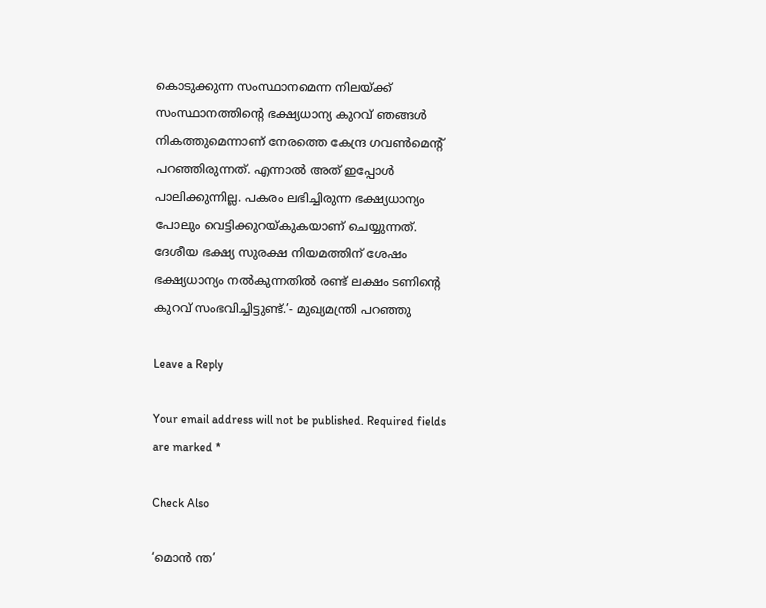കൊടുക്കുന്ന സംസ്ഥാനമെന്ന നിലയ്ക്ക് സംസ്ഥാനത്തിന്റെ ഭക്ഷ്യധാന്യ കുറവ് ഞങ്ങള്‍ നികത്തുമെന്നാണ് നേരത്തെ കേന്ദ്ര ഗവണ്‍മെന്റ് പറഞ്ഞിരുന്നത്. എന്നാല്‍ അത് ഇപ്പോള്‍ പാലിക്കുന്നില്ല. പകരം ലഭിച്ചിരുന്ന ഭക്ഷ്യധാന്യം പോലും വെട്ടിക്കുറയ്കുകയാണ് ചെയ്യുന്നത്. ദേശീയ ഭക്ഷ്യ സുരക്ഷ നിയമത്തിന് ശേഷം ഭക്ഷ്യധാന്യം നല്‍കുന്നതില്‍ രണ്ട് ലക്ഷം ടണിന്റെ കുറവ് സംഭവിച്ചിട്ടുണ്ട്.’- മുഖ്യമന്ത്രി പറഞ്ഞു

Leave a Reply

Your email address will not be published. Required fields are marked *

Check Also

‘മൊന്‍ ന്ത’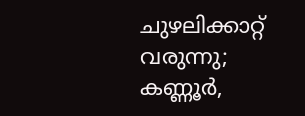ചുഴലിക്കാറ്റ് വരുന്നു;  കണ്ണൂര്‍,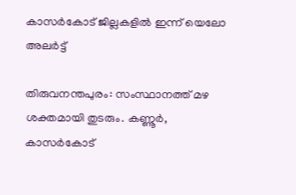കാസര്‍കോട് ജില്ലകളില്‍ ഇന്ന് യെലോ അലര്‍ട്ട്

തിരുവനന്തപുരം: സംസ്ഥാനത്ത് മഴ ശക്തമായി തുടരും. കണ്ണൂര്‍, കാസര്‍കോട്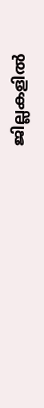ജില്ലകളില്‍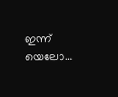ഇന്ന് യെലോ…